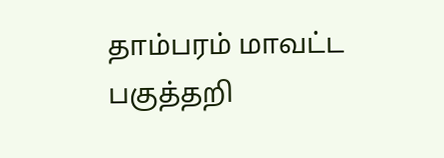தாம்பரம் மாவட்ட பகுத்தறி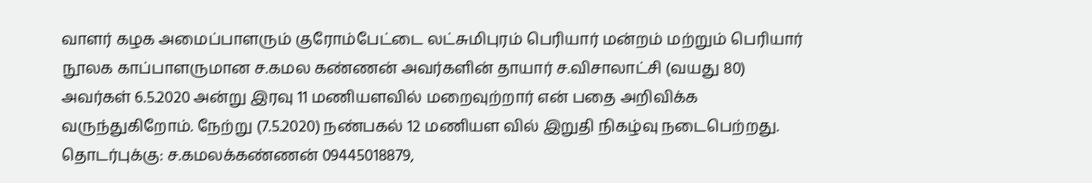வாளர் கழக அமைப்பாளரும் குரோம்பேட்டை லட்சுமிபுரம் பெரியார் மன்றம் மற்றும் பெரியார் நூலக காப்பாளருமான ச.கமல கண்ணன் அவர்களின் தாயார் ச.விசாலாட்சி (வயது 80) அவர்கள் 6.5.2020 அன்று இரவு 11 மணியளவில் மறைவுற்றார் என் பதை அறிவிக்க வருந்துகிறோம். நேற்று (7.5.2020) நண்பகல் 12 மணியள வில் இறுதி நிகழ்வு நடைபெற்றது.
தொடர்புக்கு: ச.கமலக்கண்ணன் 09445018879,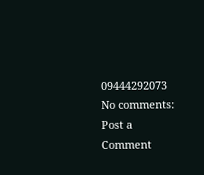09444292073
No comments:
Post a Comment